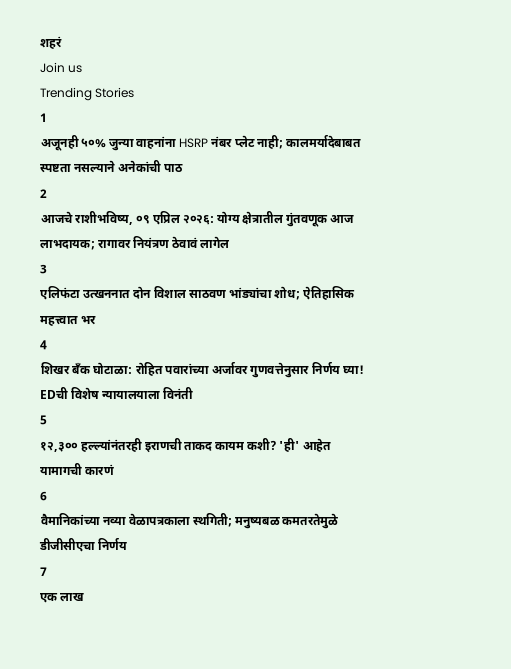शहरं
Join us
Trending Stories
1
अजूनही ५०% जुन्या वाहनांना HSRP नंबर प्लेट नाही; कालमर्यादेबाबत स्पष्टता नसल्याने अनेकांची पाठ
2
आजचे राशीभविष्य, ०९ एप्रिल २०२६: योग्य क्षेत्रातील गुंतवणूक आज लाभदायक; रागावर नियंत्रण ठेवावं लागेल
3
एलिफंटा उत्खननात दोन विशाल साठवण भांड्यांचा शोध; ऐतिहासिक महत्त्वात भर
4
शिखर बँक घोटाळा: रोहित पवारांच्या अर्जावर गुणवत्तेनुसार निर्णय घ्या! EDची विशेष न्यायालयाला विनंती
5
१२,३०० हल्ल्यांनंतरही इराणची ताकद कायम कशी? 'ही' आहेत यामागची कारणं
6
वैमानिकांच्या नव्या वेळापत्रकाला स्थगिती; मनुष्यबळ कमतरतेमुळे डीजीसीएचा निर्णय
7
एक लाख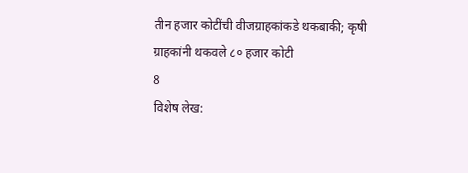तीन हजार कोटींची वीजग्राहकांकडे थकबाकी; कृषी ग्राहकांनी थकवले ८० हजार कोटी
8
विशेष लेख: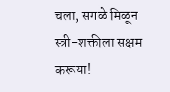चला, सगळे मिळून स्त्री-शक्तीला सक्षम करूया!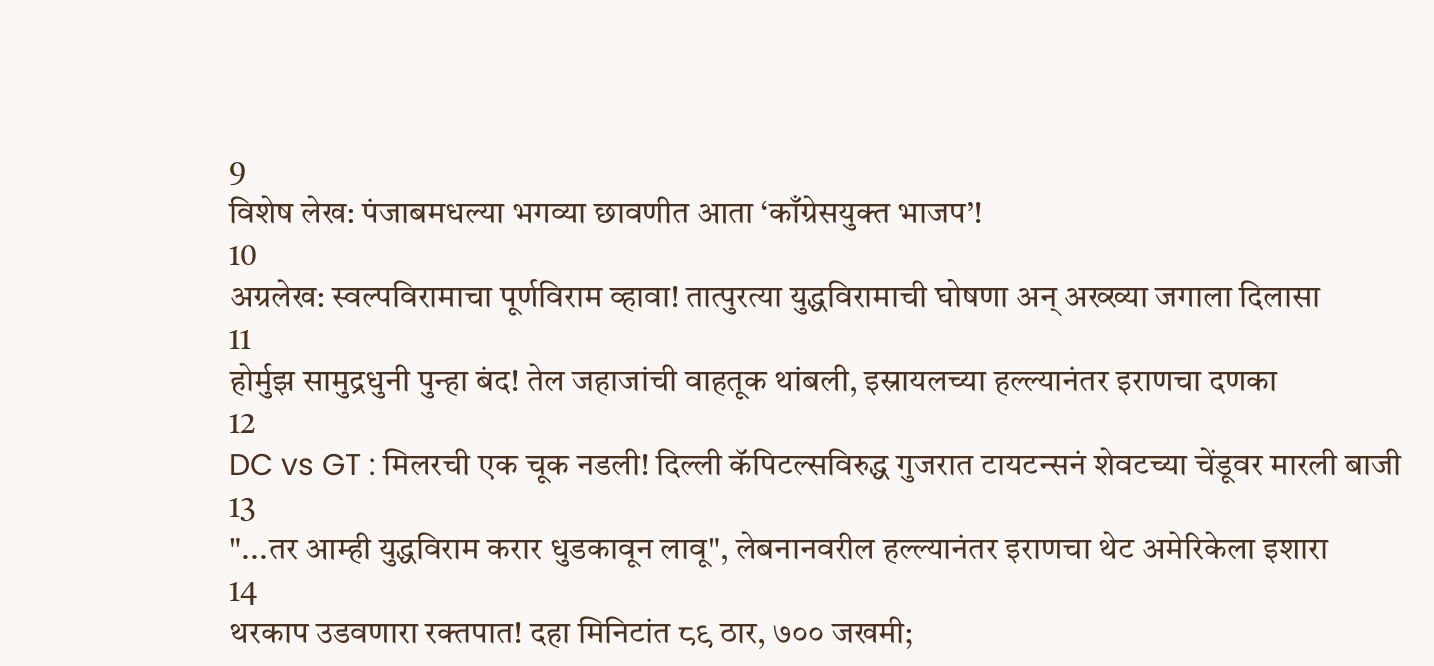9
विशेष लेख: पंजाबमधल्या भगव्या छावणीत आता ‘काँग्रेसयुक्त भाजप’!
10
अग्रलेख: स्वल्पविरामाचा पूर्णविराम व्हावा! तात्पुरत्या युद्धविरामाची घोषणा अन् अख्ख्या जगाला दिलासा
11
होर्मुझ सामुद्रधुनी पुन्हा बंद! तेल जहाजांची वाहतूक थांबली, इस्रायलच्या हल्ल्यानंतर इराणचा दणका
12
DC vs GT : मिलरची एक चूक नडली! दिल्ली कॅपिटल्सविरुद्ध गुजरात टायटन्सनं शेवटच्या चेंडूवर मारली बाजी
13
"...तर आम्ही युद्धविराम करार धुडकावून लावू", लेबनानवरील हल्ल्यानंतर इराणचा थेट अमेरिकेला इशारा
14
थरकाप उडवणारा रक्तपात! दहा मिनिटांत ८९ ठार, ७०० जखमी;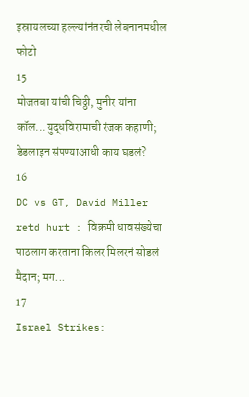इस्रायलच्या हल्ल्यांनंतरची लेबनानमधील फोटो
15
मोजतबा यांची चिठ्ठी, मुनीर यांना कॉल...युद्धविरामाची रंजक कहाणी; डेडलाइन संपण्याआधी काय घडलं?
16
DC vs GT, David Miller retd hurt : विक्रमी धावसंख्येचा पाठलाग करताना किलर मिलरनं सोडलं मैदान; मग...
17
Israel Strikes: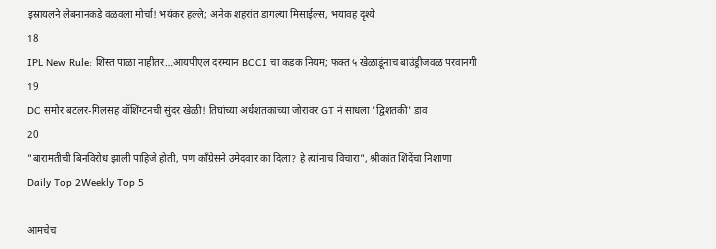इस्रायलने लेबनानकडे वळवला मोर्चा! भयंकर हल्ले; अनेक शहरांत डागल्या मिसाईल्स, भयावह दृश्ये
18
IPL New Rule: शिस्त पाळा नाहीतर…आयपीएल दरम्यान BCCI चा कडक नियम; फक्त ५ खेळाडूंनाच बाउंड्रीजवळ परवानगी
19
DC समोर बटलर-गिलसह वॉशिंग्टनची सुंदर खेळी! तिघांच्या अर्धशतकाच्या जोरावर GT नं साधला 'द्विशतकी' डाव
20
"बारामतीची बिनविरोध झाली पाहिजे होती, पण काँग्रेसने उमेदवार का दिला? हे त्यांनाच विचारा", श्रीकांत शिंदेंचा निशाणा
Daily Top 2Weekly Top 5

आमचेच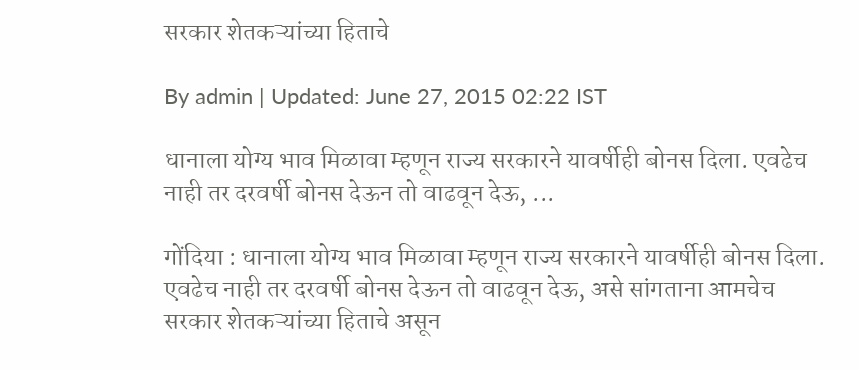सरकार शेतकऱ्यांच्या हिताचे

By admin | Updated: June 27, 2015 02:22 IST

धानाला योग्य भाव मिळावा म्हणून राज्य सरकारने यावर्षीही बोनस दिला. एवढेच नाही तर दरवर्षी बोनस देऊन तो वाढवून देऊ, ...

गोंदिया : धानाला योग्य भाव मिळावा म्हणून राज्य सरकारने यावर्षीही बोनस दिला. एवढेच नाही तर दरवर्षी बोनस देऊन तो वाढवून देऊ, असे सांगताना आमचेच सरकार शेतकऱ्यांच्या हिताचे असून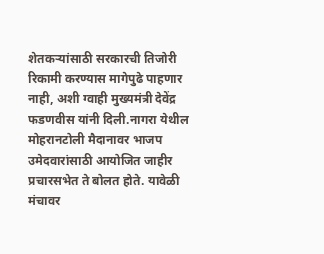शेतकऱ्यांसाठी सरकारची तिजोरी रिकामी करण्यास मागेपुढे पाहणार नाही, अशी ग्वाही मुख्यमंत्री देवेंद्र फडणवीस यांनी दिली.नागरा येथील मोहरानटोली मैदानावर भाजप उमेदवारांसाठी आयोजित जाहीर प्रचारसभेत ते बोलत होते. यावेळी मंचावर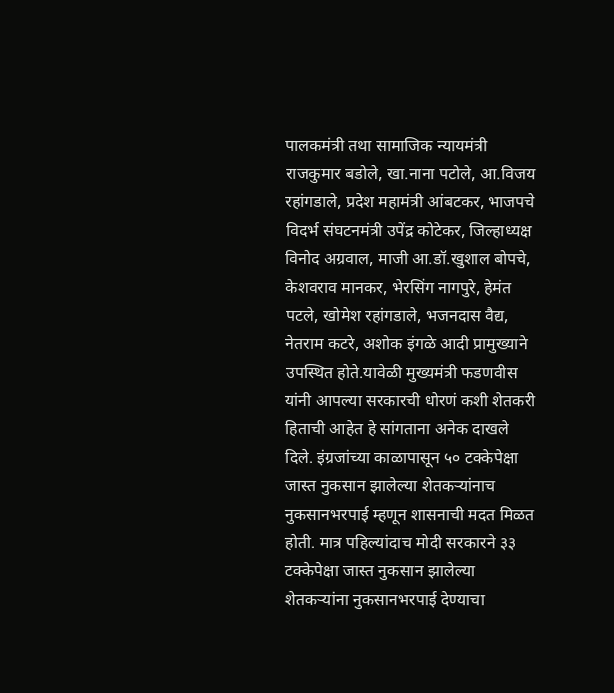पालकमंत्री तथा सामाजिक न्यायमंत्री राजकुमार बडोले, खा.नाना पटोले, आ.विजय रहांगडाले, प्रदेश महामंत्री आंबटकर, भाजपचे विदर्भ संघटनमंत्री उपेंद्र कोटेकर, जिल्हाध्यक्ष विनोद अग्रवाल, माजी आ.डॉ.खुशाल बोपचे, केशवराव मानकर, भेरसिंग नागपुरे, हेमंत पटले, खोमेश रहांगडाले, भजनदास वैद्य, नेतराम कटरे, अशोक इंगळे आदी प्रामुख्याने उपस्थित होते.यावेळी मुख्यमंत्री फडणवीस यांनी आपल्या सरकारची धोरणं कशी शेतकरी हिताची आहेत हे सांगताना अनेक दाखले दिले. इंग्रजांच्या काळापासून ५० टक्केपेक्षा जास्त नुकसान झालेल्या शेतकऱ्यांनाच नुकसानभरपाई म्हणून शासनाची मदत मिळत होती. मात्र पहिल्यांदाच मोदी सरकारने ३३ टक्केपेक्षा जास्त नुकसान झालेल्या शेतकऱ्यांना नुकसानभरपाई देण्याचा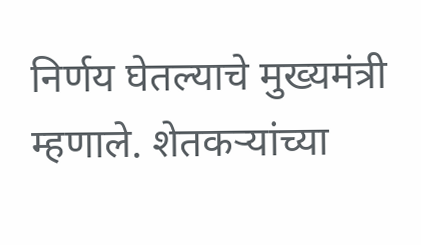निर्णय घेतल्याचे मुख्यमंत्री म्हणाले. शेतकऱ्यांच्या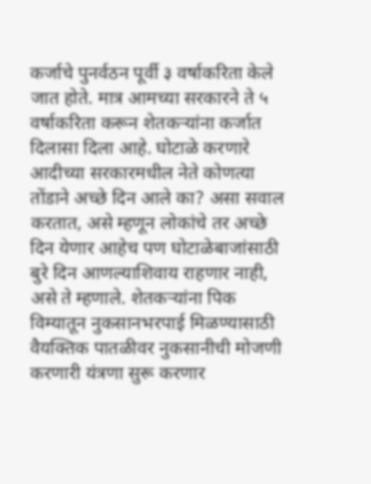कर्जाचे पुनर्वठन पूर्वी ३ वर्षाकरिता केले जात होते. मात्र आमच्या सरकारने ते ५ वर्षाकरिता करून शेतकऱ्यांना कर्जात दिलासा दिला आहे. घोटाळे करणारे आदीच्या सरकारमधील नेते कोणत्या तोंडाने अच्छे दिन आले का? असा सवाल करतात, असे म्हणून लोकांचे तर अच्छे दिन येणार आहेच पण घोटाळेबाजांसाठी बुरे दिन आणल्याशिवाय राहणार नाही, असे ते म्हणाले. शेतकऱ्यांना पिक विम्यातून नुकसानभरपाई मिळण्यासाठी वैयक्तिक पातळीवर नुकसानीची मोजणी करणारी यंत्रणा सुरू करणार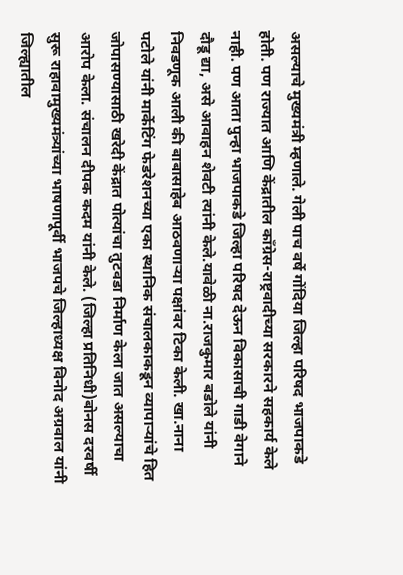असल्याचे मुख्यमंत्री म्हणाले. गेली पाच वर्षे गोंदिया जिल्हा परिषद भाजपाकडे होती. पण राज्यात आणि केंद्रातील काँग्रेस-राष्ट्रवादीच्या सरकारने सहकार्य केले नाही. पण आता पुन्हा भाजपाकडे जिल्हा परिषद देऊन विकासाची गाडी वेगाने दौडू द्या, असे आवाहन शेवटी त्यांनी केले.यावेळी ना.राजकुमार बडोले यांनी निवडणूक आली की बाबासाहेब आठवणाऱ्या पक्षांवर टिका केली. खा.नाना पटोले यांनी मार्केटिंग फेडरेशनच्या एका स्थानिक संचालकाकडून व्यापाऱ्यांचे हित जोपासण्यासाठी खरेदी केंद्रात पोत्यांचा तुटवडा निर्माण केला जात असल्याचा आरोप केला. संचालन दीपक कदम यांनी केले. (जिल्हा प्रतिनिधी)बोनस दरवर्षी सुरू राहावामुख्यमंत्र्यांच्या भाषणापूर्वी भाजपचे जिल्हाध्यक्ष विनोद अग्रवाल यांनी जिल्ह्यातील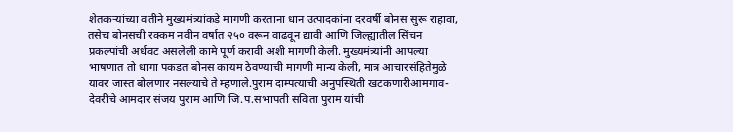शेतकऱ्यांच्या वतीने मुख्यमंत्र्यांकडे मागणी करताना धान उत्पादकांना दरवर्षी बोनस सुरू राहावा, तसेच बोनसची रक्कम नवीन वर्षात २५० वरून वाढवून द्यावी आणि जिल्ह्यातील सिंचन प्रकल्पांची अर्धवट असलेली कामे पूर्ण करावी अशी मागणी केली. मुख्यमंत्र्यांनी आपल्या भाषणात तो धागा पकडत बोनस कायम ठेवण्याची मागणी मान्य केली, मात्र आचारसंहितेमुळे यावर जास्त बोलणार नसल्याचे ते म्हणाले.पुराम दाम्पत्याची अनुपस्थिती खटकणारीआमगाव-देवरीचे आमदार संजय पुराम आणि जि.प.सभापती सविता पुराम यांची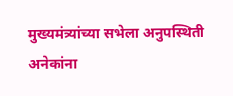मुख्यमंत्र्यांच्या सभेला अनुपस्थिती अनेकांना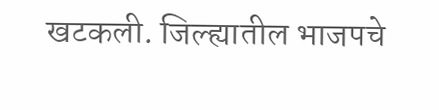खटकली. जिल्ह्यातील भाजपचे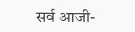सर्व आजी-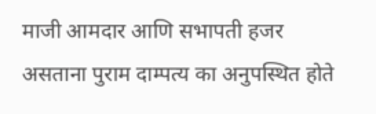माजी आमदार आणि सभापती हजर असताना पुराम दाम्पत्य का अनुपस्थित होते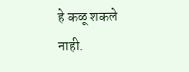हे कळू शकले नाही.